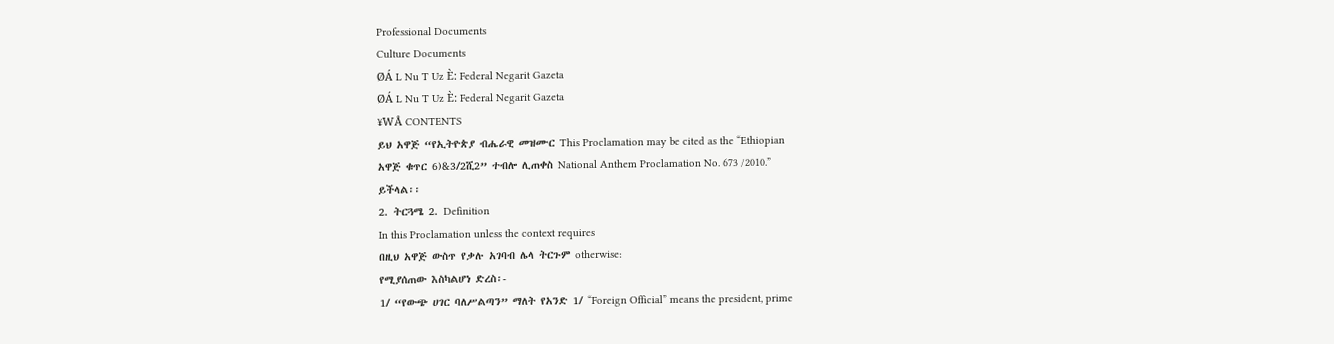Professional Documents
Culture Documents
ØÁ L Nu T Uz È: Federal Negarit Gazeta
ØÁ L Nu T Uz È: Federal Negarit Gazeta
¥WÅ CONTENTS
ይህ አዋጅ “የኢትዮጵያ ብሔራዊ መዝሙር This Proclamation may be cited as the “Ethiopian
አዋጅ ቁጥር 6)&3/2ሺ2” ተብሎ ሊጠቀስ National Anthem Proclamation No. 673 /2010.”
ይችላል፡፡
2. ትርጓሜ 2. Definition
In this Proclamation unless the context requires
በዚህ አዋጅ ውስጥ የቃሉ አገባብ ሌላ ትርጉም otherwise:
የሚያሰጠው እስካልሆነ ድረስ፡-
1/ “የውጭ ሀገር ባለሥልጣን” ማለት የአንድ 1/ “Foreign Official” means the president, prime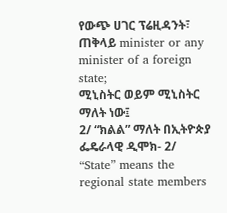የውጭ ሀገር ፕሬዚዳንት፣ ጠቅላይ minister or any minister of a foreign state;
ሚኒስትር ወይም ሚኒስትር ማለት ነው፤
2/ “ክልል” ማለት በኢትዮጵያ ፌዴራላዊ ዲሞክ- 2/ “State” means the regional state members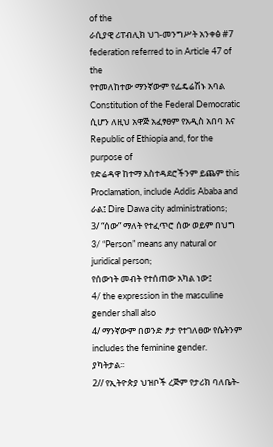of the
ራሲያዊ ሪፐብሊክ ህገ-መንግሥት አንቀፅ #7 federation referred to in Article 47 of the
የተመለከተው ማንኛውም የፌዴሬሽኑ አባል Constitution of the Federal Democratic
ሲሆን ለዚህ አዋጅ አፈፃፀም የአዲስ አበባ እና Republic of Ethiopia and, for the purpose of
የድሬዳዋ ከተማ አስተዳደሮችንም ይጨም this Proclamation, include Addis Ababa and
ራል፤ Dire Dawa city administrations;
3/ “ሰው” ማለት የተፈጥሮ ሰው ወይም በህግ 3/ “Person” means any natural or juridical person;
የሰውነት መብት የተሰጠው አካል ነው፤
4/ the expression in the masculine gender shall also
4/ ማንኛውም በወንድ ፆታ የተገለፀው የሴትንም includes the feminine gender.
ያካትታል፡፡
2// የኢትዮጵያ ህዝቦች ረጅም የታሪክ ባለቤት-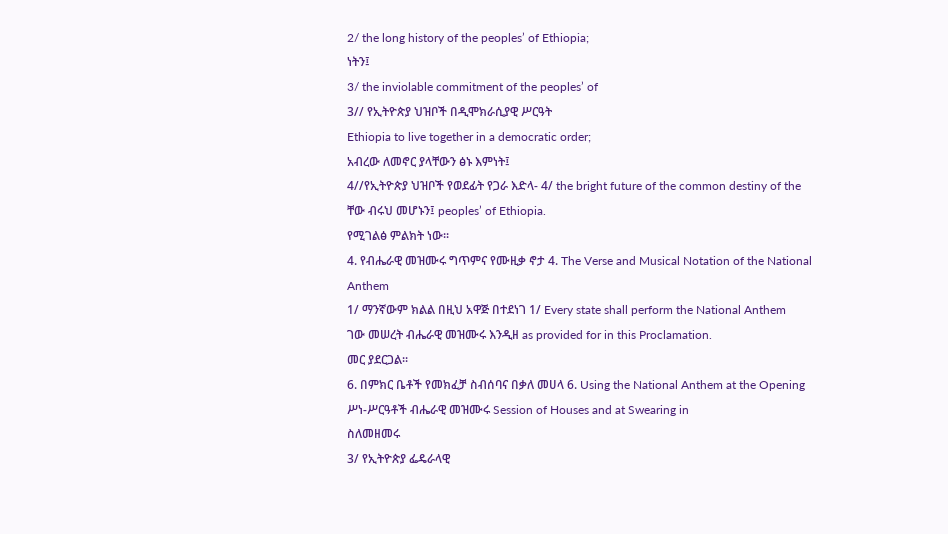2/ the long history of the peoples’ of Ethiopia;
ነትን፤
3/ the inviolable commitment of the peoples’ of
3// የኢትዮጵያ ህዝቦች በዲሞክራሲያዊ ሥርዓት
Ethiopia to live together in a democratic order;
አብረው ለመኖር ያላቸውን ፅኑ እምነት፤
4//የኢትዮጵያ ህዝቦች የወደፊት የጋራ እድላ- 4/ the bright future of the common destiny of the
ቸው ብሩህ መሆኑን፤ peoples’ of Ethiopia.
የሚገልፅ ምልክት ነው፡፡
4. የብሔራዊ መዝሙሩ ግጥምና የሙዚቃ ኖታ 4. The Verse and Musical Notation of the National
Anthem
1/ ማንኛውም ክልል በዚህ አዋጅ በተደነገ 1/ Every state shall perform the National Anthem
ገው መሠረት ብሔራዊ መዝሙሩ እንዲዘ as provided for in this Proclamation.
መር ያደርጋል፡፡
6. በምክር ቤቶች የመክፈቻ ስብሰባና በቃለ መሀላ 6. Using the National Anthem at the Opening
ሥነ-ሥርዓቶች ብሔራዊ መዝሙሩ Session of Houses and at Swearing in
ስለመዘመሩ
3/ የኢትዮጵያ ፌዴራላዊ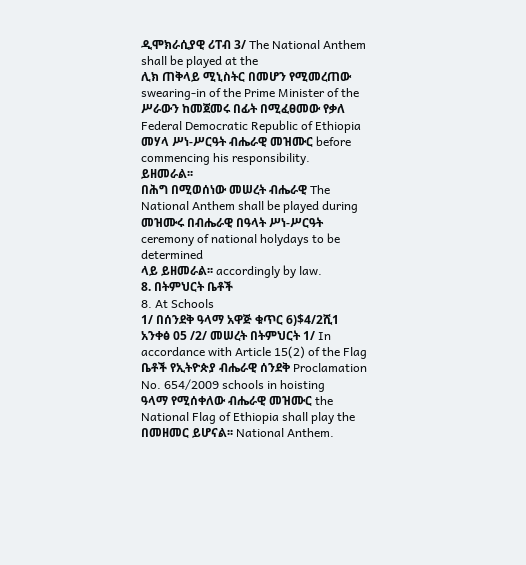ዲሞክራሲያዊ ሪፐብ 3/ The National Anthem shall be played at the
ሊክ ጠቅላይ ሚኒስትር በመሆን የሚመረጠው swearing-in of the Prime Minister of the
ሥራውን ከመጀመሩ በፊት በሚፈፀመው የቃለ Federal Democratic Republic of Ethiopia
መሃላ ሥነ-ሥርዓት ብሔራዊ መዝሙር before commencing his responsibility.
ይዘመራል፡፡
በሕግ በሚወሰነው መሠረት ብሔራዊ The National Anthem shall be played during
መዝሙሩ በብሔራዊ በዓላት ሥነ-ሥርዓት ceremony of national holydays to be determined
ላይ ይዘመራል፡፡ accordingly by law.
8. በትምህርት ቤቶች
8. At Schools
1/ በሰንደቅ ዓላማ አዋጅ ቁጥር 6)$4/2ሺ1
አንቀፅ 05 /2/ መሠረት በትምህርት 1/ In accordance with Article 15(2) of the Flag
ቤቶች የኢትዮጵያ ብሔራዊ ሰንደቅ Proclamation No. 654/2009 schools in hoisting
ዓላማ የሚሰቀለው ብሔራዊ መዝሙር the National Flag of Ethiopia shall play the
በመዘመር ይሆናል፡፡ National Anthem.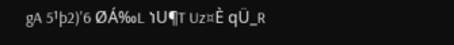gA 5¹þ2)'6 ØÁ‰L ነU¶T Uz¤È qÜ_R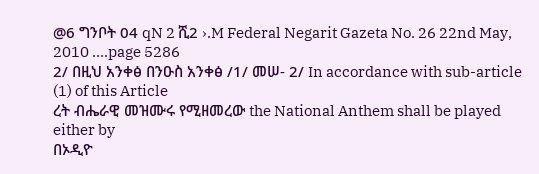@6 ግንቦት 04 qN 2 ሺ2 ›.M Federal Negarit Gazeta No. 26 22nd May, 2010 ….page 5286
2/ በዚህ አንቀፅ በንዑስ አንቀፅ /1/ መሠ- 2/ In accordance with sub-article (1) of this Article
ረት ብሔራዊ መዝሙሩ የሚዘመረው the National Anthem shall be played either by
በኦዲዮ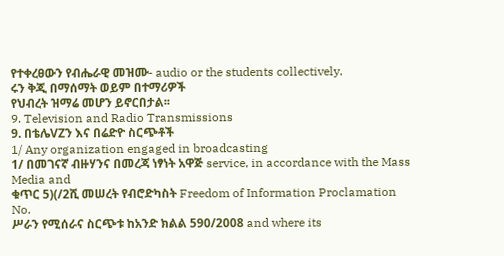የተቀረፀውን የብሔራዊ መዝሙ- audio or the students collectively.
ሩን ቅጂ በማሰማት ወይም በተማሪዎች
የህብረት ዝማሬ መሆን ይኖርበታል፡፡
9. Television and Radio Transmissions
9. በቴሌVZን እና በሬድዮ ስርጭቶች
1/ Any organization engaged in broadcasting
1/ በመገናኛ ብዙሃንና በመረጃ ነፃነት አዋጅ service, in accordance with the Mass Media and
ቁጥር 5)(/2ሺ መሠረት የብሮድካስት Freedom of Information Proclamation No.
ሥራን የሚሰራና ስርጭቱ ከአንድ ክልል 590/2008 and where its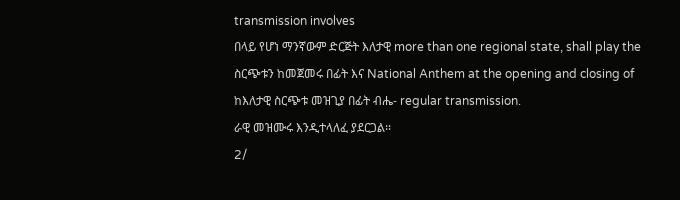transmission involves
በላይ የሆነ ማንኛውም ድርጅት እለታዊ more than one regional state, shall play the
ስርጭቱን ከመጀመሩ በፊት እና National Anthem at the opening and closing of
ከእለታዊ ስርጭቱ መዝጊያ በፊት ብሔ- regular transmission.
ራዊ መዝሙሩ እንዲተላለፈ ያደርጋል፡፡
2/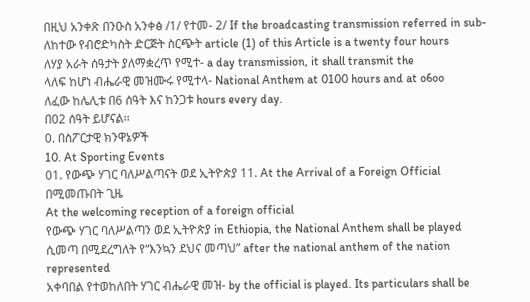በዚህ አንቀጽ በንዑስ አንቀፅ /1/ የተመ- 2/ If the broadcasting transmission referred in sub-
ለከተው የብሮድካስት ድርጅት ስርጭት article (1) of this Article is a twenty four hours
ለሃያ አራት ሰዓታት ያለማቋረጥ የሚተ- a day transmission, it shall transmit the
ላለፍ ከሆነ ብሔራዊ መዝሙሩ የሚተላ- National Anthem at 0100 hours and at o6oo
ለፈው ከሌሊቱ በ6 ሰዓት እና ከንጋቱ hours every day.
በ02 ሰዓት ይሆናል፡፡
0. በስፖርታዊ ክንዋኔዎች
10. At Sporting Events
01. የውጭ ሃገር ባለሥልጣናት ወደ ኢትዮጵያ 11. At the Arrival of a Foreign Official
በሚመጡበት ጊዜ
At the welcoming reception of a foreign official
የውጭ ሃገር ባለሥልጣን ወደ ኢትዮጵያ in Ethiopia, the National Anthem shall be played
ሲመጣ በሚደረግለት የ“እንኳን ደህና መጣህ” after the national anthem of the nation represented
አቀባበል የተወከለበት ሃገር ብሔራዊ መዝ- by the official is played. Its particulars shall be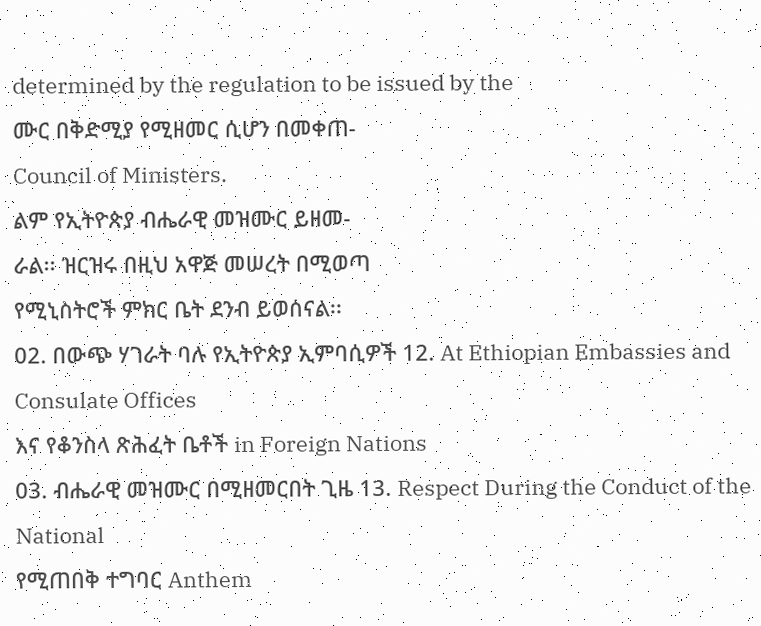determined by the regulation to be issued by the
ሙር በቅድሚያ የሚዘመር ሲሆን በመቀጠ-
Council of Ministers.
ልም የኢትዮጵያ ብሔራዊ መዝሙር ይዘመ-
ራል፡፡ ዝርዝሩ በዚህ አዋጅ መሠረት በሚወጣ
የሚኒስትሮች ምክር ቤት ደንብ ይወሰናል፡፡
02. በውጭ ሃገራት ባሉ የኢትዮጵያ ኢምባሲዎች 12. At Ethiopian Embassies and Consulate Offices
እና የቆንስላ ጽሕፈት ቤቶች in Foreign Nations
03. ብሔራዊ መዝሙር በሚዘመርበት ጊዜ 13. Respect During the Conduct of the National
የሚጠበቅ ተግባር Anthem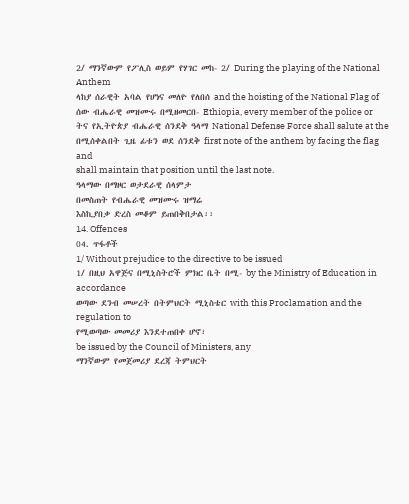2/ ማንኛውም የፖሊስ ወይም የሃገር መከ- 2/ During the playing of the National Anthem
ላከያ ሰራዊት አባል የሆነና መለዮ የለበሰ and the hoisting of the National Flag of
ሰው ብሔራዊ መዝሙሩ በሚዘመርበ- Ethiopia, every member of the police or
ትና የኢትዮጵያ ብሔራዊ ሰንደቅ ዓላማ National Defense Force shall salute at the
በሚሰቀልበት ጊዜ ፊቱን ወደ ሰንደቅ first note of the anthem by facing the flag and
shall maintain that position until the last note.
ዓላማው በማዞር ወታደራዊ ሰላምታ
በመስጠት የብሔራዊ መዝሙሩ ዝማሬ
እስኪያበቃ ድረስ መቆም ይጠበቅበታል፡፡
14. Offences
04. ጥፋቶች
1/ Without prejudice to the directive to be issued
1/ በዚህ አዋጅና በሚኒስትሮች ምክር ቤት በሚ- by the Ministry of Education in accordance
ወጣው ደንብ መሠረት በትምህርት ሚኒስቴር with this Proclamation and the regulation to
የሚወጣው መመሪያ እንደተጠበቀ ሆኖ፣
be issued by the Council of Ministers, any
ማንኛውም የመጀመሪያ ደረጃ ትምህርት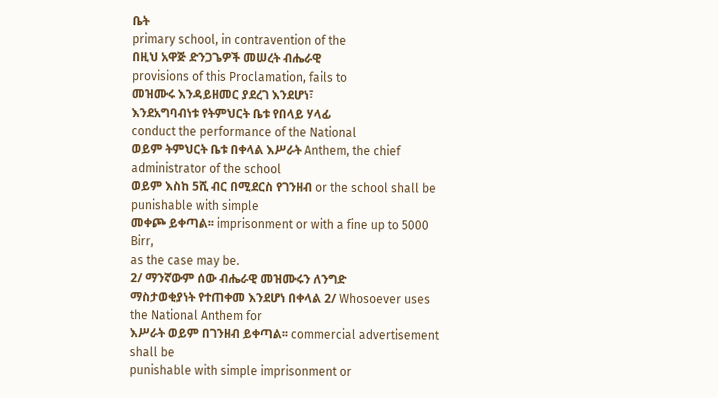ቤት
primary school, in contravention of the
በዚህ አዋጅ ድንጋጌዎች መሠረት ብሔራዊ
provisions of this Proclamation, fails to
መዝሙሩ እንዳይዘመር ያደረገ እንደሆነ፣
እንደአግባብነቱ የትምህርት ቤቱ የበላይ ሃላፊ
conduct the performance of the National
ወይም ትምህርት ቤቱ በቀላል እሥራት Anthem, the chief administrator of the school
ወይም እስከ 5ሺ ብር በሚደርስ የገንዘብ or the school shall be punishable with simple
መቀጮ ይቀጣል፡፡ imprisonment or with a fine up to 5000 Birr,
as the case may be.
2/ ማንኛውም ሰው ብሔራዊ መዝሙሩን ለንግድ
ማስታወቂያነት የተጠቀመ እንደሆነ በቀላል 2/ Whosoever uses the National Anthem for
እሥራት ወይም በገንዘብ ይቀጣል፡፡ commercial advertisement shall be
punishable with simple imprisonment or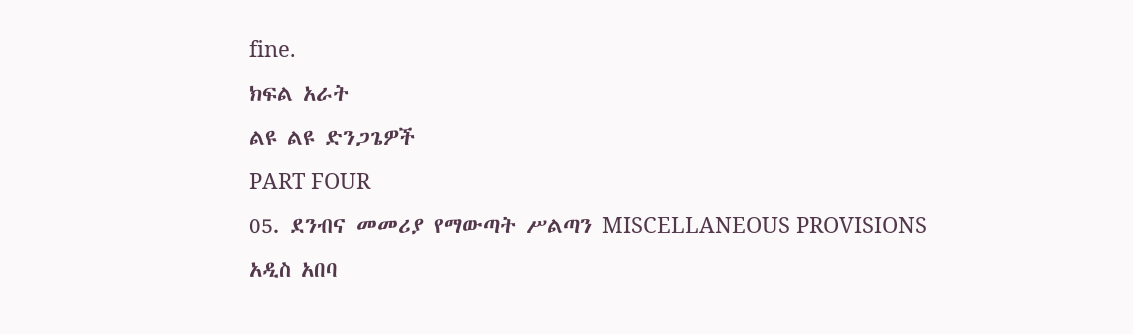fine.
ክፍል አራት
ልዩ ልዩ ድንጋጌዎች
PART FOUR
05. ደንብና መመሪያ የማውጣት ሥልጣን MISCELLANEOUS PROVISIONS
አዲስ አበባ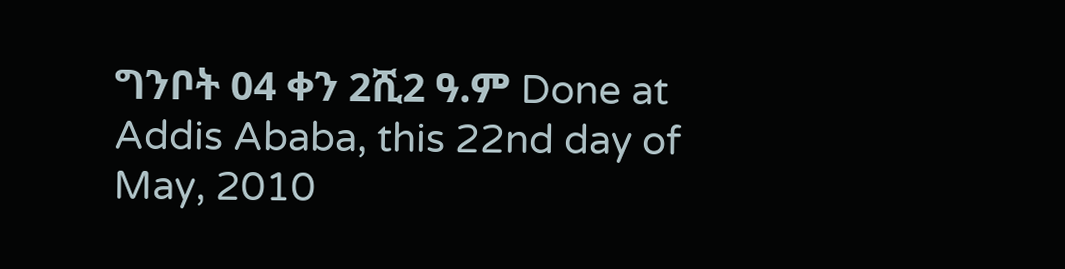ግንቦት 04 ቀን 2ሺ2 ዓ.ም Done at Addis Ababa, this 22nd day of May, 2010